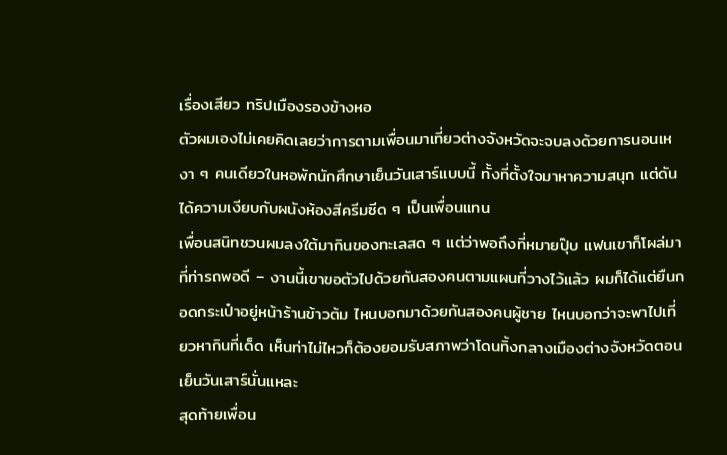เรื่องเสียว ทริปเมืองรองข้างหอ
ตัวผมเองไม่เคยคิดเลยว่าการตามเพื่อนมาเที่ยวต่างจังหวัดจะจบลงด้วยการนอนเหงา ๆ คนเดียวในหอพักนักศึกษาเย็นวันเสาร์แบบนี้ ทั้งที่ตั้งใจมาหาความสนุก แต่ดันได้ความเงียบกับผนังห้องสีครีมซีด ๆ เป็นเพื่อนแทน
เพื่อนสนิทชวนผมลงใต้มากินของทะเลสด ๆ แต่ว่าพอถึงที่หมายปุ๊บ แฟนเขาก็โผล่มาที่ท่ารถพอดี – งานนี้เขาขอตัวไปด้วยกันสองคนตามแผนที่วางไว้แล้ว ผมก็ได้แต่ยืนกอดกระเป๋าอยู่หน้าร้านข้าวต้ม ไหนบอกมาด้วยกันสองคนผู้ชาย ไหนบอกว่าจะพาไปเที่ยวหากินที่เด็ด เห็นท่าไม่ไหวก็ต้องยอมรับสภาพว่าโดนทิ้งกลางเมืองต่างจังหวัดตอนเย็นวันเสาร์นั่นแหละ
สุดท้ายเพื่อน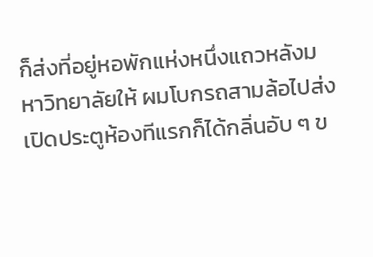ก็ส่งที่อยู่หอพักแห่งหนึ่งแถวหลังมหาวิทยาลัยให้ ผมโบกรถสามล้อไปส่ง เปิดประตูห้องทีแรกก็ได้กลิ่นอับ ๆ ข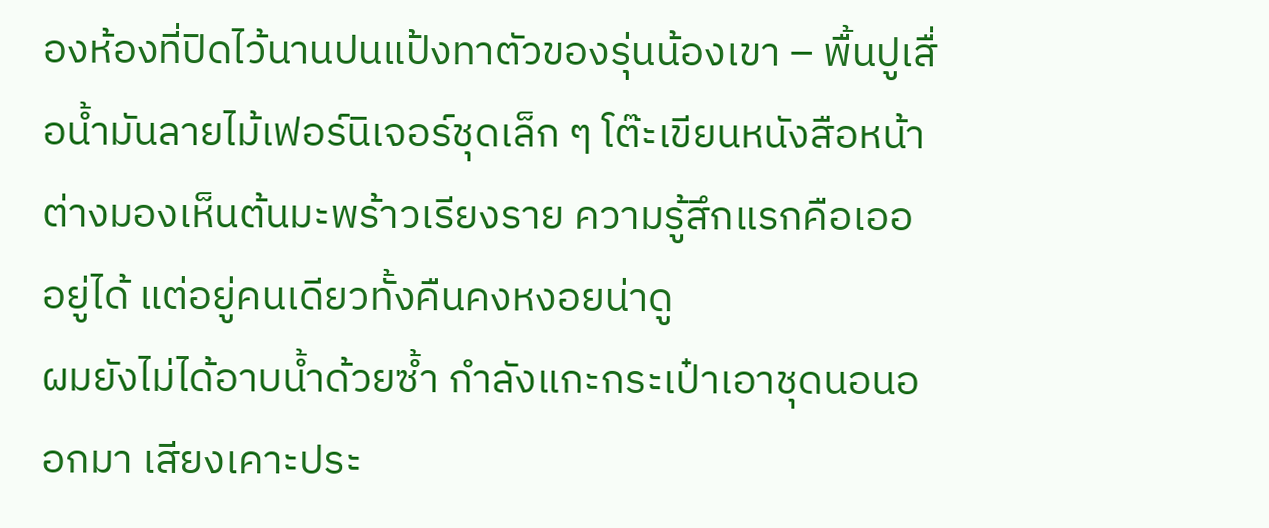องห้องที่ปิดไว้นานปนแป้งทาตัวของรุ่นน้องเขา – พื้นปูเสื่อน้ำมันลายไม้เฟอร์นิเจอร์ชุดเล็ก ๆ โต๊ะเขียนหนังสือหน้าต่างมองเห็นต้นมะพร้าวเรียงราย ความรู้สึกแรกคือเออ อยู่ได้ แต่อยู่คนเดียวทั้งคืนคงหงอยน่าดู
ผมยังไม่ได้อาบน้ำด้วยซ้ำ กำลังแกะกระเป๋าเอาชุดนอนออกมา เสียงเคาะประ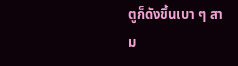ตูก็ดังขึ้นเบา ๆ สาม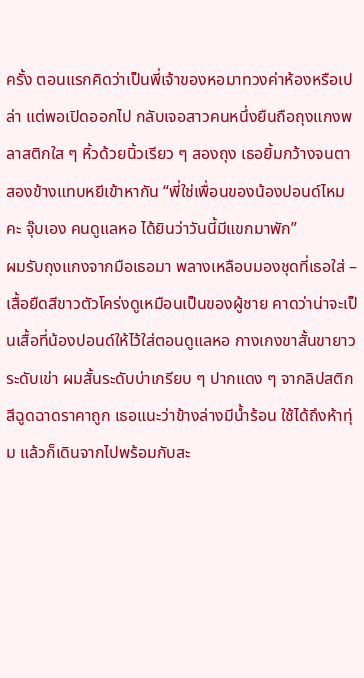ครั้ง ตอนแรกคิดว่าเป็นพี่เจ้าของหอมาทวงค่าห้องหรือเปล่า แต่พอเปิดออกไป กลับเจอสาวคนหนึ่งยืนถือถุงแกงพลาสติกใส ๆ หิ้วด้วยนิ้วเรียว ๆ สองถุง เธอยิ้มกว้างจนตาสองข้างแทบหยีเข้าหากัน “พี่ใช่เพื่อนของน้องปอนด์ไหมคะ จุ๊บเอง คนดูแลหอ ได้ยินว่าวันนี้มีแขกมาพัก”
ผมรับถุงแกงจากมือเธอมา พลางเหลือบมองชุดที่เธอใส่ – เสื้อยืดสีขาวตัวโคร่งดูเหมือนเป็นของผู้ชาย คาดว่าน่าจะเป็นเสื้อที่น้องปอนด์ให้ไว้ใส่ตอนดูแลหอ กางเกงขาสั้นขายาวระดับเข่า ผมสั้นระดับบ่าเกรียบ ๆ ปากแดง ๆ จากลิปสติกสีฉูดฉาดราคาถูก เธอแนะว่าข้างล่างมีน้ำร้อน ใช้ได้ถึงห้าทุ่ม แล้วก็เดินจากไปพร้อมกับสะ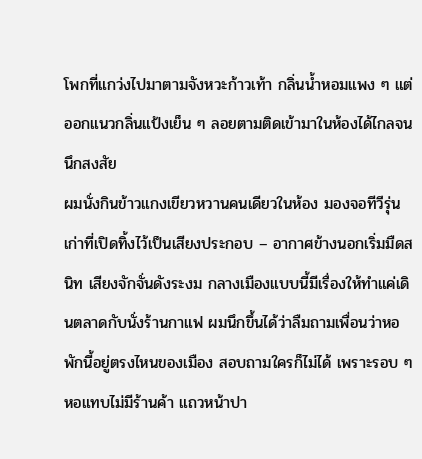โพกที่แกว่งไปมาตามจังหวะก้าวเท้า กลิ่นน้ำหอมแพง ๆ แต่ออกแนวกลิ่นแป้งเย็น ๆ ลอยตามติดเข้ามาในห้องได้ไกลจนนึกสงสัย
ผมนั่งกินข้าวแกงเขียวหวานคนเดียวในห้อง มองจอทีวีรุ่นเก่าที่เปิดทิ้งไว้เป็นเสียงประกอบ – อากาศข้างนอกเริ่มมืดสนิท เสียงจักจั่นดังระงม กลางเมืองแบบนี้มีเรื่องให้ทำแค่เดินตลาดกับนั่งร้านกาแฟ ผมนึกขึ้นได้ว่าลืมถามเพื่อนว่าหอพักนี้อยู่ตรงไหนของเมือง สอบถามใครก็ไม่ได้ เพราะรอบ ๆ หอแทบไม่มีร้านค้า แถวหน้าปา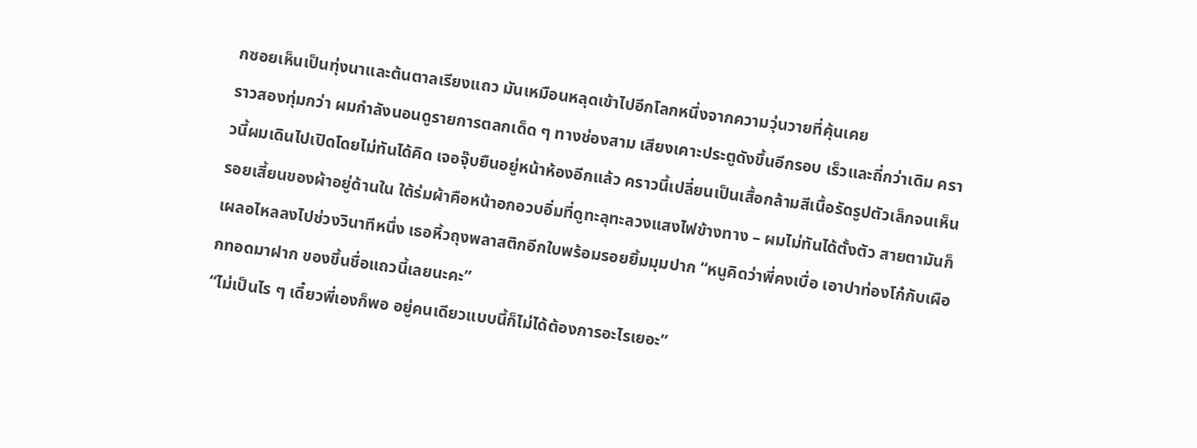กซอยเห็นเป็นทุ่งนาและต้นตาลเรียงแถว มันเหมือนหลุดเข้าไปอีกโลกหนึ่งจากความวุ่นวายที่คุ้นเคย
ราวสองทุ่มกว่า ผมกำลังนอนดูรายการตลกเด็ด ๆ ทางช่องสาม เสียงเคาะประตูดังขึ้นอีกรอบ เร็วและถี่กว่าเดิม คราวนี้ผมเดินไปเปิดโดยไม่ทันได้คิด เจอจุ๊บยืนอยู่หน้าห้องอีกแล้ว คราวนี้เปลี่ยนเป็นเสื้อกล้ามสีเนื้อรัดรูปตัวเล็กจนเห็นรอยเสี้ยนของผ้าอยู่ด้านใน ใต้ร่มผ้าคือหน้าอกอวบอิ่มที่ดูทะลุทะลวงแสงไฟข้างทาง – ผมไม่ทันได้ตั้งตัว สายตามันก็เผลอไหลลงไปช่วงวินาทีหนึ่ง เธอหิ้วถุงพลาสติกอีกใบพร้อมรอยยิ้มมุมปาก “หนูคิดว่าพี่คงเบื่อ เอาปาท่องโก๋กับเผือกทอดมาฝาก ของขึ้นชื่อแถวนี้เลยนะคะ”
“ไม่เป็นไร ๆ เดี๋ยวพี่เองก็พอ อยู่คนเดียวแบบนี้ก็ไม่ได้ต้องการอะไรเยอะ”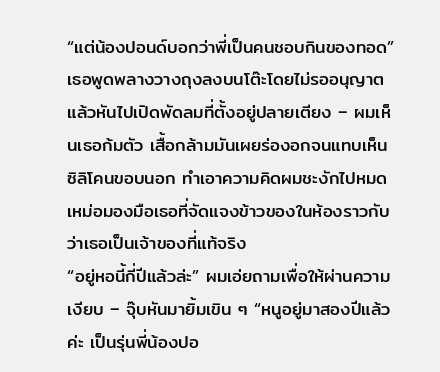“แต่น้องปอนด์บอกว่าพี่เป็นคนชอบกินของทอด” เธอพูดพลางวางถุงลงบนโต๊ะโดยไม่รออนุญาต แล้วหันไปเปิดพัดลมที่ตั้งอยู่ปลายเตียง – ผมเห็นเธอก้มตัว เสื้อกล้ามมันเผยร่องอกจนแทบเห็นซิลิโคนขอบนอก ทำเอาความคิดผมชะงักไปหมด เหม่อมองมือเธอที่จัดแจงข้าวของในห้องราวกับว่าเธอเป็นเจ้าของที่แท้จริง
“อยู่หอนี้กี่ปีแล้วล่ะ” ผมเอ่ยถามเพื่อให้ผ่านความเงียบ – จุ๊บหันมายิ้มเขิน ๆ “หนูอยู่มาสองปีแล้วค่ะ เป็นรุ่นพี่น้องปอ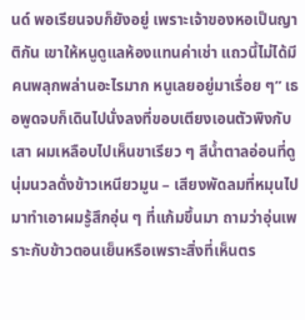นด์ พอเรียนจบก็ยังอยู่ เพราะเจ้าของหอเป็นญาติกัน เขาให้หนูดูแลห้องแทนค่าเช่า แถวนี้ไม่ได้มีคนพลุกพล่านอะไรมาก หนูเลยอยู่มาเรื่อย ๆ” เธอพูดจบก็เดินไปนั่งลงที่ขอบเตียงเอนตัวพิงกับเสา ผมเหลือบไปเห็นขาเรียว ๆ สีน้ำตาลอ่อนที่ดูนุ่มนวลดั่งข้าวเหนียวมูน – เสียงพัดลมที่หมุนไปมาทำเอาผมรู้สึกอุ่น ๆ ที่แก้มขึ้นมา ถามว่าอุ่นเพราะกับข้าวตอนเย็นหรือเพราะสิ่งที่เห็นตร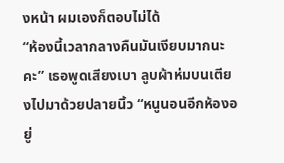งหน้า ผมเองก็ตอบไม่ได้
“ห้องนี้เวลากลางคืนมันเงียบมากนะคะ” เธอพูดเสียงเบา ลูบผ้าห่มบนเตียงไปมาด้วยปลายนิ้ว “หนูนอนอีกห้องอยู่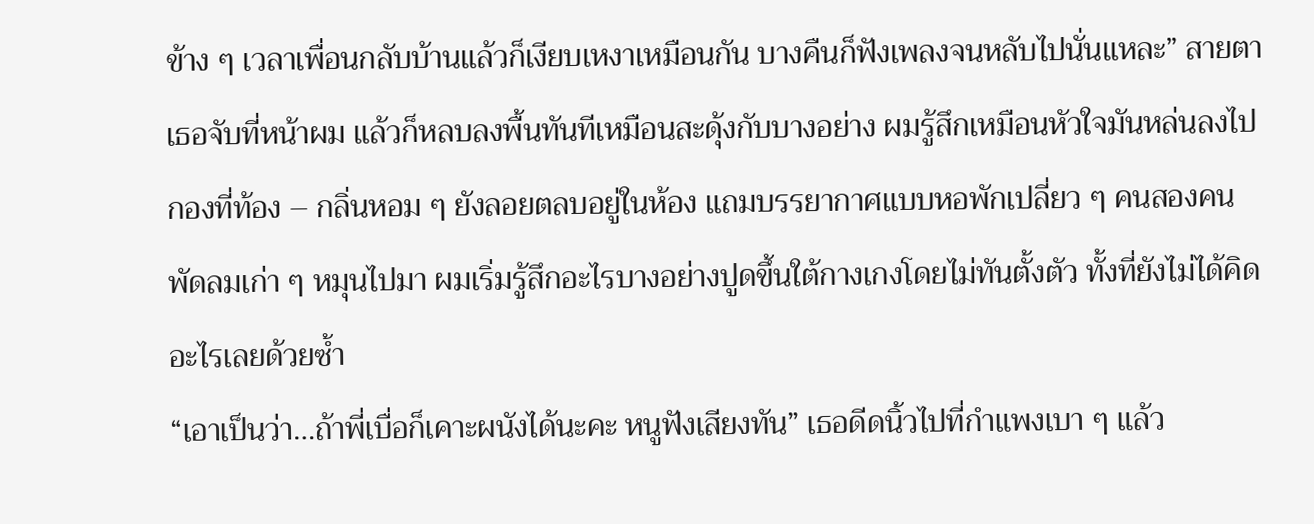ข้าง ๆ เวลาเพื่อนกลับบ้านแล้วก็เงียบเหงาเหมือนกัน บางคืนก็ฟังเพลงจนหลับไปนั่นแหละ” สายตาเธอจับที่หน้าผม แล้วก็หลบลงพื้นทันทีเหมือนสะดุ้งกับบางอย่าง ผมรู้สึกเหมือนหัวใจมันหล่นลงไปกองที่ท้อง – กลิ่นหอม ๆ ยังลอยตลบอยู่ในห้อง แถมบรรยากาศแบบหอพักเปลี่ยว ๆ คนสองคน พัดลมเก่า ๆ หมุนไปมา ผมเริ่มรู้สึกอะไรบางอย่างปูดขึ้นใต้กางเกงโดยไม่ทันตั้งตัว ทั้งที่ยังไม่ได้คิดอะไรเลยด้วยซ้ำ
“เอาเป็นว่า…ถ้าพี่เบื่อก็เคาะผนังได้นะคะ หนูฟังเสียงทัน” เธอดีดนิ้วไปที่กำแพงเบา ๆ แล้ว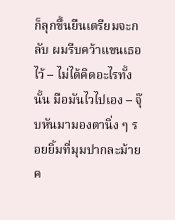ก็ลุกขึ้นยืนเตรียมจะกลับ ผมรีบคว้าแขนเธอไว้ – ไม่ได้คิดอะไรทั้งนั้น มือมันไวไปเอง – จุ๊บหันมามองตานิ่ง ๆ รอยยิ้มที่มุมปากละม้ายค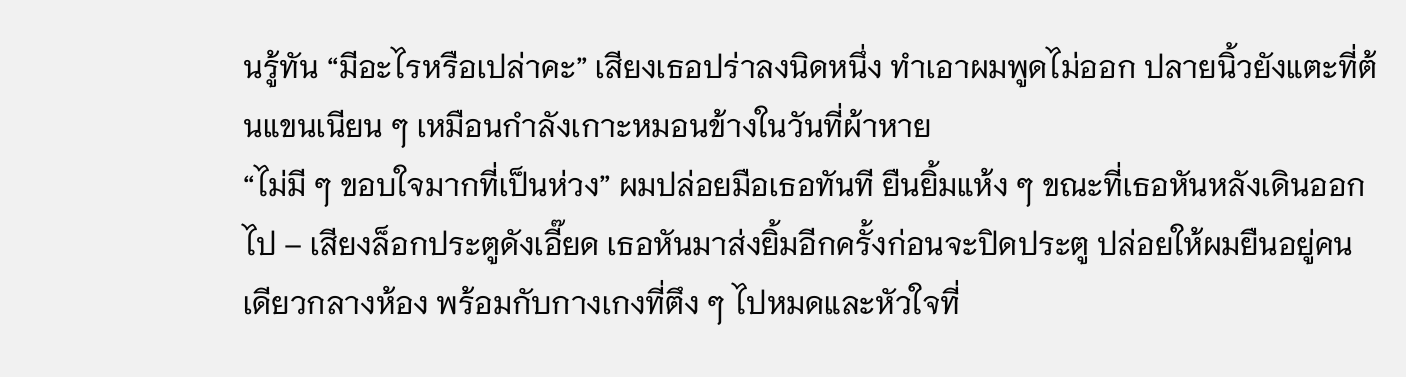นรู้ทัน “มีอะไรหรือเปล่าคะ” เสียงเธอปร่าลงนิดหนึ่ง ทำเอาผมพูดไม่ออก ปลายนิ้วยังแตะที่ต้นแขนเนียน ๆ เหมือนกำลังเกาะหมอนข้างในวันที่ผ้าหาย
“ไม่มี ๆ ขอบใจมากที่เป็นห่วง” ผมปล่อยมือเธอทันที ยืนยิ้มแห้ง ๆ ขณะที่เธอหันหลังเดินออกไป – เสียงล็อกประตูดังเอี๊ยด เธอหันมาส่งยิ้มอีกครั้งก่อนจะปิดประตู ปล่อยให้ผมยืนอยู่คนเดียวกลางห้อง พร้อมกับกางเกงที่ตึง ๆ ไปหมดและหัวใจที่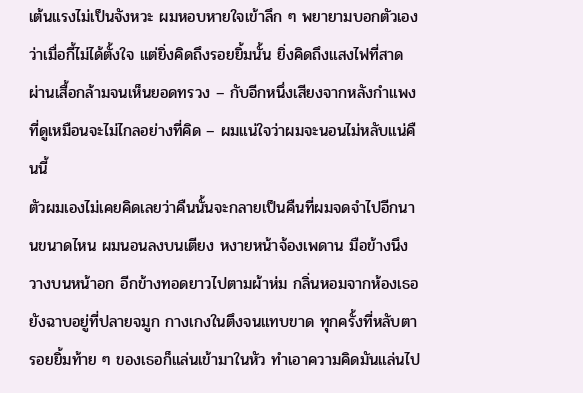เต้นแรงไม่เป็นจังหวะ ผมหอบหายใจเข้าลึก ๆ พยายามบอกตัวเองว่าเมื่อกี้ไม่ได้ตั้งใจ แต่ยิ่งคิดถึงรอยยิ้มนั้น ยิ่งคิดถึงแสงไฟที่สาดผ่านเสื้อกล้ามจนเห็นยอดทรวง – กับอีกหนึ่งเสียงจากหลังกำแพงที่ดูเหมือนจะไม่ไกลอย่างที่คิด – ผมแน่ใจว่าผมจะนอนไม่หลับแน่คืนนี้
ตัวผมเองไม่เคยคิดเลยว่าคืนนั้นจะกลายเป็นคืนที่ผมจดจำไปอีกนานขนาดไหน ผมนอนลงบนเตียง หงายหน้าจ้องเพดาน มือข้างนึงวางบนหน้าอก อีกข้างทอดยาวไปตามผ้าห่ม กลิ่นหอมจากห้องเธอยังฉาบอยู่ที่ปลายจมูก กางเกงในตึงจนแทบขาด ทุกครั้งที่หลับตา รอยยิ้มท้าย ๆ ของเธอก็แล่นเข้ามาในหัว ทำเอาความคิดมันแล่นไป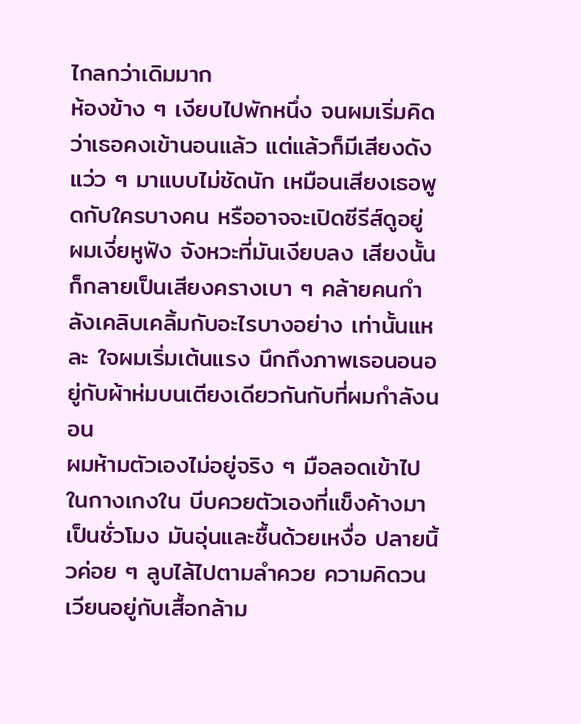ไกลกว่าเดิมมาก
ห้องข้าง ๆ เงียบไปพักหนึ่ง จนผมเริ่มคิดว่าเธอคงเข้านอนแล้ว แต่แล้วก็มีเสียงดังแว่ว ๆ มาแบบไม่ชัดนัก เหมือนเสียงเธอพูดกับใครบางคน หรืออาจจะเปิดซีรีส์ดูอยู่ ผมเงี่ยหูฟัง จังหวะที่มันเงียบลง เสียงนั้นก็กลายเป็นเสียงครางเบา ๆ คล้ายคนกำลังเคลิบเคลิ้มกับอะไรบางอย่าง เท่านั้นแหละ ใจผมเริ่มเต้นแรง นึกถึงภาพเธอนอนอยู่กับผ้าห่มบนเตียงเดียวกันกับที่ผมกำลังนอน
ผมห้ามตัวเองไม่อยู่จริง ๆ มือลอดเข้าไปในกางเกงใน บีบควยตัวเองที่แข็งค้างมาเป็นชั่วโมง มันอุ่นและชื้นด้วยเหงื่อ ปลายนิ้วค่อย ๆ ลูบไล้ไปตามลำควย ความคิดวนเวียนอยู่กับเสื้อกล้าม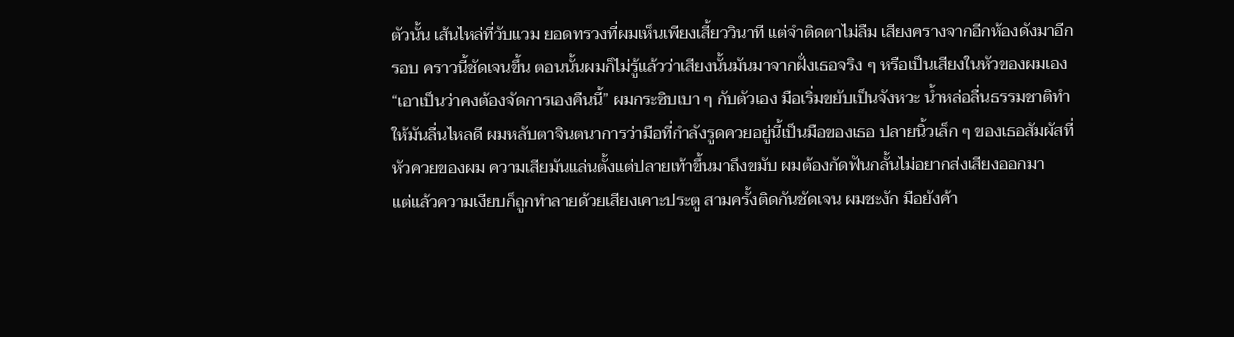ตัวนั้น เส้นไหล่ที่วับแวม ยอดทรวงที่ผมเห็นเพียงเสี้ยววินาที แต่จำติดตาไม่ลืม เสียงครางจากอีกห้องดังมาอีกรอบ คราวนี้ชัดเจนขึ้น ตอนนั้นผมก็ไม่รู้แล้วว่าเสียงนั้นมันมาจากฝั่งเธอจริง ๆ หรือเป็นเสียงในหัวของผมเอง
“เอาเป็นว่าคงต้องจัดการเองคืนนี้” ผมกระซิบเบา ๆ กับตัวเอง มือเริ่มขยับเป็นจังหวะ น้ำหล่อลื่นธรรมชาติทำให้มันลื่นไหลดี ผมหลับตาจินตนาการว่ามือที่กำลังรูดควยอยู่นี้เป็นมือของเธอ ปลายนิ้วเล็ก ๆ ของเธอสัมผัสที่หัวควยของผม ความเสียมันแล่นตั้งแต่ปลายเท้าขึ้นมาถึงขมับ ผมต้องกัดฟันกลั้นไม่อยากส่งเสียงออกมา
แต่แล้วความเงียบก็ถูกทำลายด้วยเสียงเคาะประตู สามครั้งติดกันชัดเจน ผมชะงัก มือยังค้า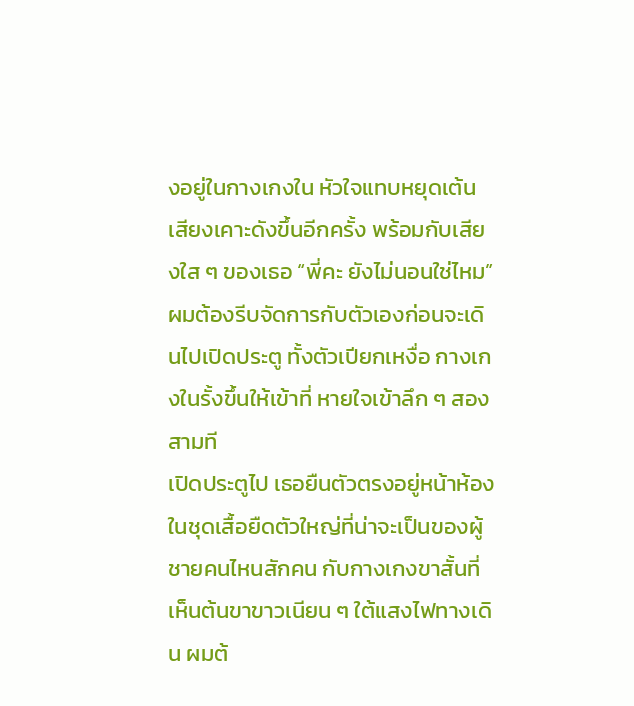งอยู่ในกางเกงใน หัวใจแทบหยุดเต้น เสียงเคาะดังขึ้นอีกครั้ง พร้อมกับเสียงใส ๆ ของเธอ “พี่คะ ยังไม่นอนใช่ไหม” ผมต้องรีบจัดการกับตัวเองก่อนจะเดินไปเปิดประตู ทั้งตัวเปียกเหงื่อ กางเกงในรั้งขึ้นให้เข้าที่ หายใจเข้าลึก ๆ สองสามที
เปิดประตูไป เธอยืนตัวตรงอยู่หน้าห้อง ในชุดเสื้อยืดตัวใหญ่ที่น่าจะเป็นของผู้ชายคนไหนสักคน กับกางเกงขาสั้นที่เห็นต้นขาขาวเนียน ๆ ใต้แสงไฟทางเดิน ผมต้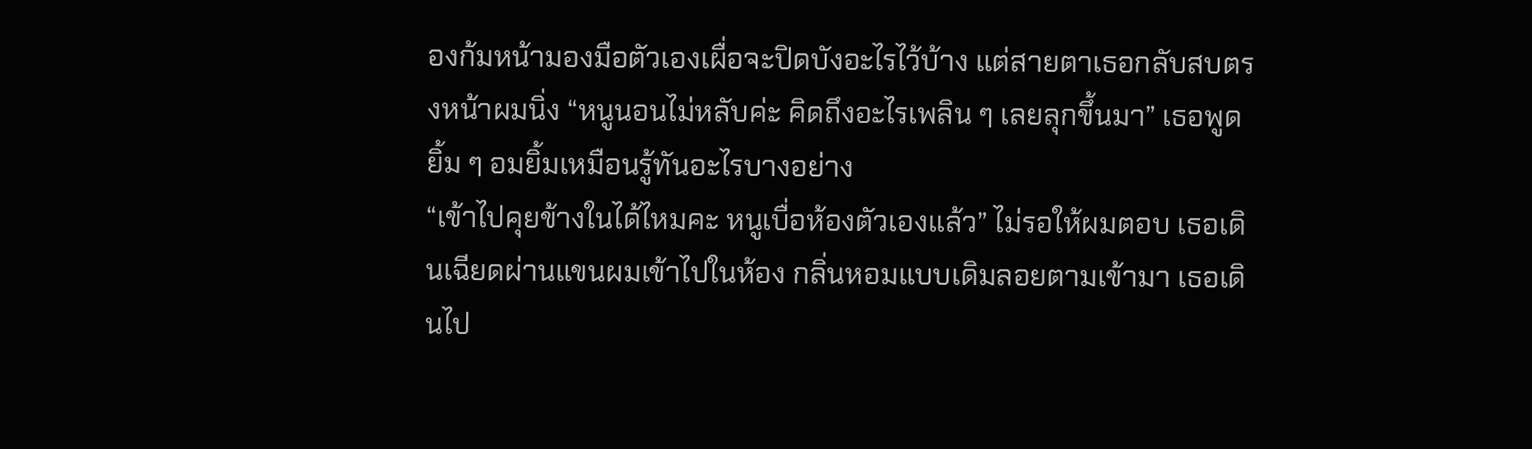องก้มหน้ามองมือตัวเองเผื่อจะปิดบังอะไรไว้บ้าง แต่สายตาเธอกลับสบตรงหน้าผมนิ่ง “หนูนอนไม่หลับค่ะ คิดถึงอะไรเพลิน ๆ เลยลุกขึ้นมา” เธอพูดยิ้ม ๆ อมยิ้มเหมือนรู้ทันอะไรบางอย่าง
“เข้าไปคุยข้างในได้ไหมคะ หนูเบื่อห้องตัวเองแล้ว” ไม่รอให้ผมตอบ เธอเดินเฉียดผ่านแขนผมเข้าไปในห้อง กลิ่นหอมแบบเดิมลอยตามเข้ามา เธอเดินไป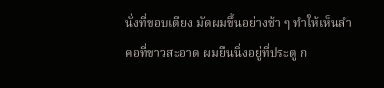นั่งที่ขอบเตียง มัดผมขึ้นอย่างช้า ๆ ทำให้เห็นลำคอที่ขาวสะอาด ผมยืนนิ่งอยู่ที่ประตู ก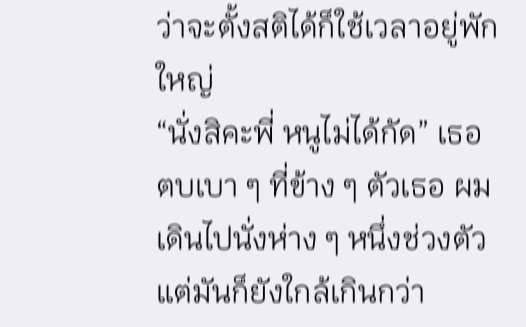ว่าจะตั้งสติได้ก็ใช้เวลาอยู่พักใหญ่
“นั่งสิคะพี่ หนูไม่ได้กัด” เธอตบเบา ๆ ที่ข้าง ๆ ตัวเธอ ผมเดินไปนั่งห่าง ๆ หนึ่งช่วงตัว แต่มันก็ยังใกล้เกินกว่า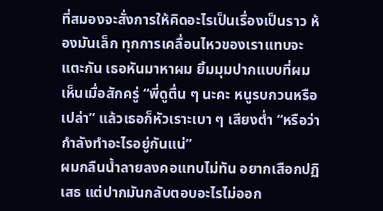ที่สมองจะสั่งการให้คิดอะไรเป็นเรื่องเป็นราว ห้องมันเล็ก ทุกการเคลื่อนไหวของเราแทบจะแตะกัน เธอหันมาหาผม ยิ้มมุมปากแบบที่ผมเห็นเมื่อสักครู่ “พี่ดูตื่น ๆ นะคะ หนูรบกวนหรือเปล่า” แล้วเธอก็หัวเราะเบา ๆ เสียงต่ำ “หรือว่ากำลังทำอะไรอยู่กันแน่”
ผมกลืนน้ำลายลงคอแทบไม่ทัน อยากเสือกปฏิเสธ แต่ปากมันกลับตอบอะไรไม่ออก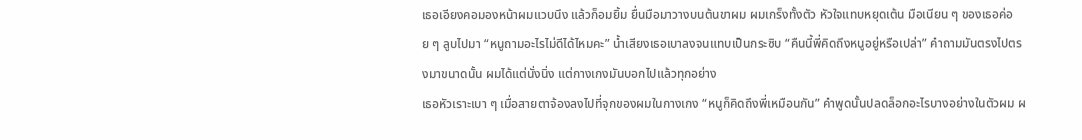เธอเอียงคอมองหน้าผมแวบนึง แล้วก็อมยิ้ม ยื่นมือมาวางบนต้นขาผม ผมเกร็งทั้งตัว หัวใจแทบหยุดเต้น มือเนียน ๆ ของเธอค่อย ๆ ลูบไปมา “หนูถามอะไรไม่ดีได้ไหมคะ” น้ำเสียงเธอเบาลงจนแทบเป็นกระซิบ “คืนนี้พี่คิดถึงหนูอยู่หรือเปล่า” คำถามมันตรงไปตรงมาขนาดนั้น ผมได้แต่นั่งนิ่ง แต่กางเกงมันบอกไปแล้วทุกอย่าง
เธอหัวเราะเบา ๆ เมื่อสายตาจ้องลงไปที่จุกของผมในกางเกง “หนูก็คิดถึงพี่เหมือนกัน” คำพูดนั้นปลดล็อกอะไรบางอย่างในตัวผม ผ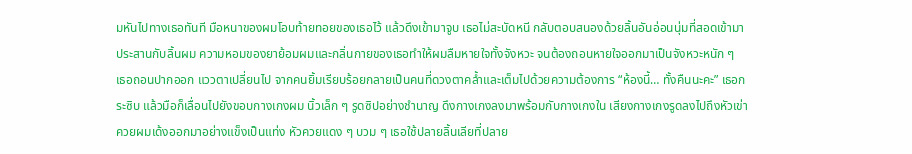มหันไปทางเธอทันที มือหนาของผมโอบท้ายทอยของเธอไว้ แล้วดึงเข้ามาจูบ เธอไม่สะบัดหนี กลับตอบสนองด้วยลิ้นอันอ่อนนุ่มที่สอดเข้ามาประสานกับลิ้นผม ความหอมของยาย้อมผมและกลิ่นกายของเธอทำให้ผมลืมหายใจทั้งจังหวะ จนต้องถอนหายใจออกมาเป็นจังหวะหนัก ๆ
เธอถอนปากออก แววตาเปลี่ยนไป จากคนยิ้มเรียบร้อยกลายเป็นคนที่ดวงตาคล้ำและเต็มไปด้วยความต้องการ “ห้องนี้… ทั้งคืนนะคะ” เธอกระซิบ แล้วมือก็เลื่อนไปยังขอบกางเกงผม นิ้วเล็ก ๆ รูดซิปอย่างชำนาญ ดึงกางเกงลงมาพร้อมกับกางเกงใน เสียงกางเกงรูดลงไปถึงหัวเข่า ควยผมเด้งออกมาอย่างแข็งเป็นแท่ง หัวควยแดง ๆ บวม ๆ เธอใช้ปลายลิ้นเลียที่ปลาย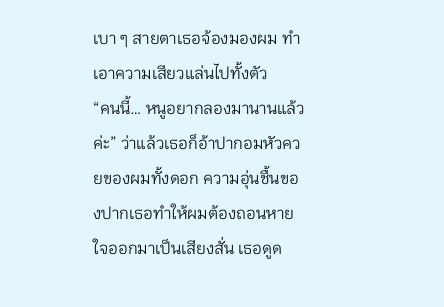เบา ๆ สายตาเธอจ้องมองผม ทำเอาความเสียวแล่นไปทั้งตัว
“คนนี้… หนูอยากลองมานานแล้วค่ะ” ว่าแล้วเธอก็อ้าปากอมหัวควยของผมทั้งดอก ความอุ่นชื้นของปากเธอทำให้ผมต้องถอนหายใจออกมาเป็นเสียงสั่น เธอดูด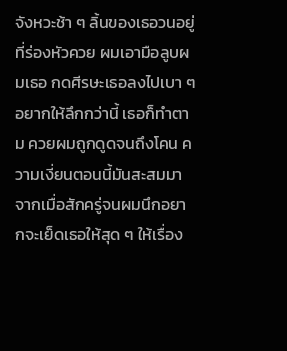จังหวะช้า ๆ ลิ้นของเธอวนอยู่ที่ร่องหัวควย ผมเอามือลูบผมเธอ กดศีรษะเธอลงไปเบา ๆ อยากให้ลึกกว่านี้ เธอก็ทำตาม ควยผมถูกดูดจนถึงโคน ความเงี่ยนตอนนี้มันสะสมมาจากเมื่อสักครู่จนผมนึกอยากจะเย็ดเธอให้สุด ๆ ให้เรื่อง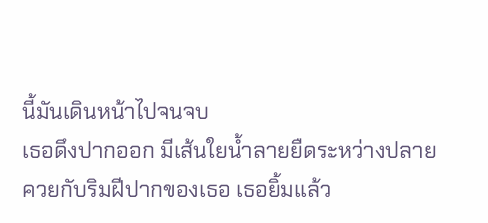นี้มันเดินหน้าไปจนจบ
เธอดึงปากออก มีเส้นใยน้ำลายยืดระหว่างปลายควยกับริมฝีปากของเธอ เธอยิ้มแล้ว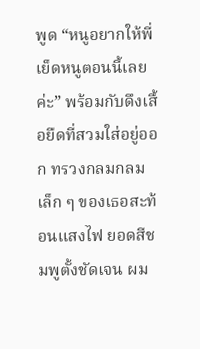พูด “หนูอยากให้พี่เย็ดหนูตอนนี้เลยค่ะ” พร้อมกับดึงเสื้อยืดที่สวมใส่อยู่ออก ทรวงกลมกลมเล็ก ๆ ของเธอสะท้อนแสงไฟ ยอดสีชมพูตั้งชัดเจน ผม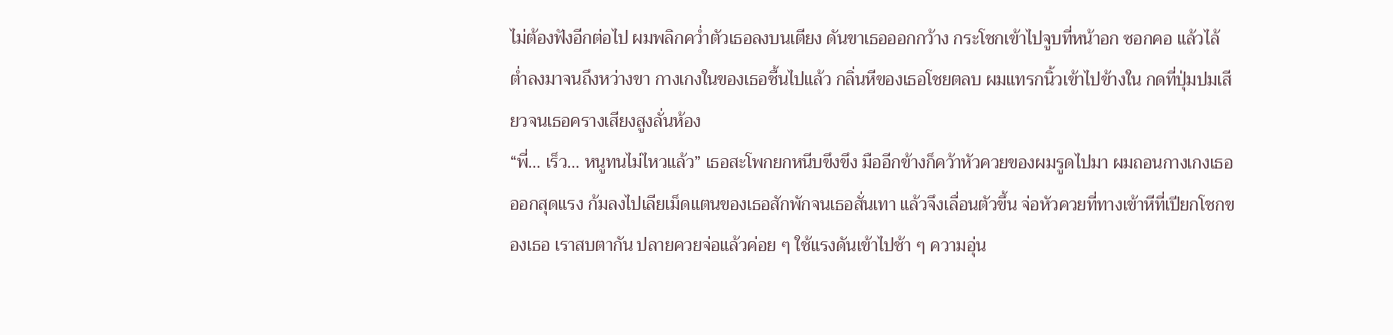ไม่ต้องฟังอีกต่อไป ผมพลิกคว่ำตัวเธอลงบนเตียง ดันขาเธอออกกว้าง กระโชกเข้าไปจูบที่หน้าอก ซอกคอ แล้วไล้ต่ำลงมาจนถึงหว่างขา กางเกงในของเธอชื้นไปแล้ว กลิ่นหีของเธอโชยตลบ ผมแทรกนิ้วเข้าไปข้างใน กดที่ปุ่มปมเสียวจนเธอครางเสียงสูงลั่นห้อง
“พี่… เร็ว… หนูทนไม่ไหวแล้ว” เธอสะโพกยกหนีบขึงขึง มืออีกข้างก็คว้าหัวควยของผมรูดไปมา ผมถอนกางเกงเธอออกสุดแรง ก้มลงไปเลียเม็ดแตนของเธอสักพักจนเธอสั่นเทา แล้วจึงเลื่อนตัวขึ้น จ่อหัวควยที่ทางเข้าหีที่เปียกโชกของเธอ เราสบตากัน ปลายควยจ่อแล้วค่อย ๆ ใช้แรงดันเข้าไปช้า ๆ ความอุ่น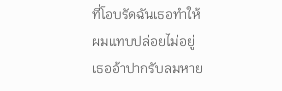ที่โอบรัดฉันเธอทำให้ผมแทบปล่อยไม่อยู่ เธออ้าปากรับลมหาย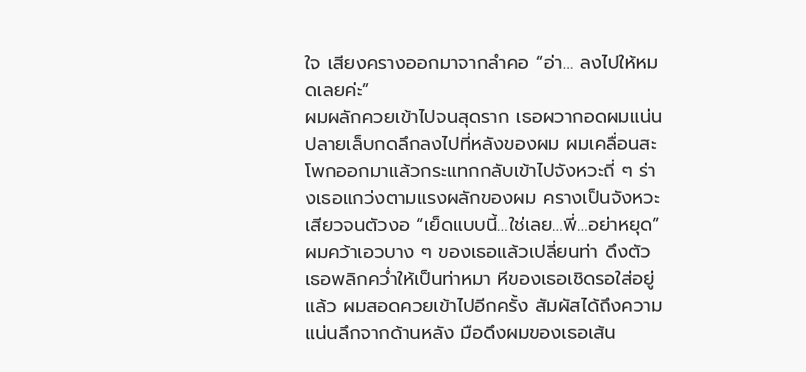ใจ เสียงครางออกมาจากลำคอ “อ่า… ลงไปให้หมดเลยค่ะ”
ผมผลักควยเข้าไปจนสุดราก เธอผวากอดผมแน่น ปลายเล็บกดลึกลงไปที่หลังของผม ผมเคลื่อนสะโพกออกมาแล้วกระแทกกลับเข้าไปจังหวะถี่ ๆ ร่างเธอแกว่งตามแรงผลักของผม ครางเป็นจังหวะเสียวจนตัวงอ “เย็ดแบบนี้…ใช่เลย…พี่…อย่าหยุด” ผมคว้าเอวบาง ๆ ของเธอแล้วเปลี่ยนท่า ดึงตัวเธอพลิกคว่ำให้เป็นท่าหมา หีของเธอเชิดรอใส่อยู่แล้ว ผมสอดควยเข้าไปอีกครั้ง สัมผัสได้ถึงความแน่นลึกจากด้านหลัง มือดึงผมของเธอเส้น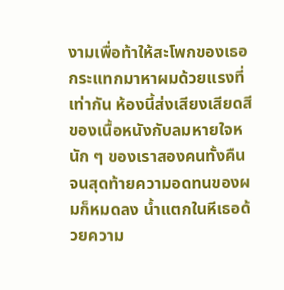งามเพื่อท้าให้สะโพกของเธอกระแทกมาหาผมด้วยแรงที่เท่ากัน ห้องนี้ส่งเสียงเสียดสีของเนื้อหนังกับลมหายใจหนัก ๆ ของเราสองคนทั้งคืน
จนสุดท้ายความอดทนของผมก็หมดลง น้ำแตกในหีเธอด้วยความ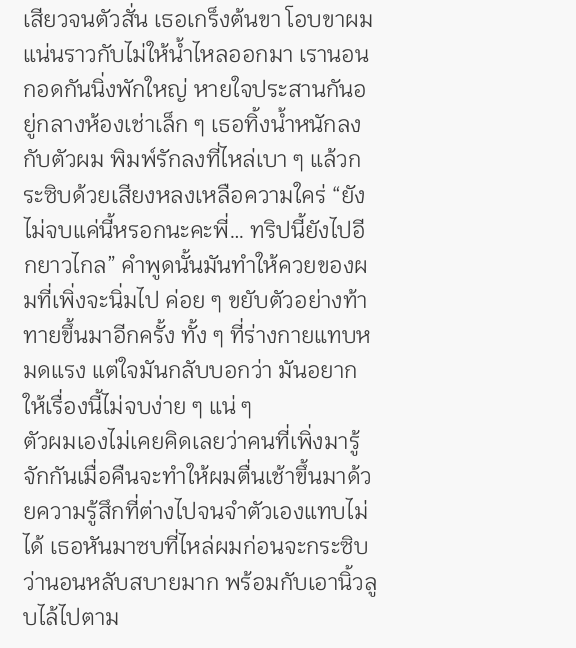เสียวจนตัวสั่น เธอเกร็งต้นขา โอบขาผมแน่นราวกับไม่ให้น้ำไหลออกมา เรานอนกอดกันนิ่งพักใหญ่ หายใจประสานกันอยู่กลางห้องเช่าเล็ก ๆ เธอทิ้งน้ำหนักลงกับตัวผม พิมพ์รักลงที่ไหล่เบา ๆ แล้วกระซิบด้วยเสียงหลงเหลือความใคร่ “ยังไม่จบแค่นี้หรอกนะคะพี่… ทริปนี้ยังไปอีกยาวไกล” คำพูดนั้นมันทำให้ควยของผมที่เพิ่งจะนิ่มไป ค่อย ๆ ขยับตัวอย่างท้าทายขึ้นมาอีกครั้ง ทั้ง ๆ ที่ร่างกายแทบหมดแรง แต่ใจมันกลับบอกว่า มันอยากให้เรื่องนี้ไม่จบง่าย ๆ แน่ ๆ
ตัวผมเองไม่เคยคิดเลยว่าคนที่เพิ่งมารู้จักกันเมื่อคืนจะทำให้ผมตื่นเช้าขึ้นมาด้วยความรู้สึกที่ต่างไปจนจำตัวเองแทบไม่ได้ เธอหันมาซบที่ไหล่ผมก่อนจะกระซิบว่านอนหลับสบายมาก พร้อมกับเอานิ้วลูบไล้ไปตาม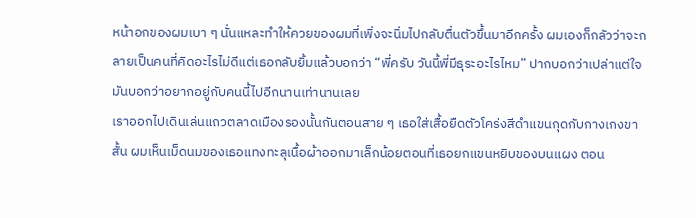หน้าอกของผมเบา ๆ นั่นแหละทำให้ควยของผมที่เพิ่งจะนิ่มไปกลับตื่นตัวขึ้นมาอีกครั้ง ผมเองก็กลัวว่าจะกลายเป็นคนที่คิดอะไรไม่ดีแต่เธอกลับยิ้มแล้วบอกว่า “พี่ครับ วันนี้พี่มีธุระอะไรไหม” ปากบอกว่าเปล่าแต่ใจมันบอกว่าอยากอยู่กับคนนี้ไปอีกนานเท่านานเลย
เราออกไปเดินเล่นแถวตลาดเมืองรองนั้นกันตอนสาย ๆ เธอใส่เสื้อยืดตัวโคร่งสีดำแขนกุดกับกางเกงขาสั้น ผมเห็นเม็ดนมของเธอแทงทะลุเนื้อผ้าออกมาเล็กน้อยตอนที่เธอยกแขนหยิบของบนแผง ตอน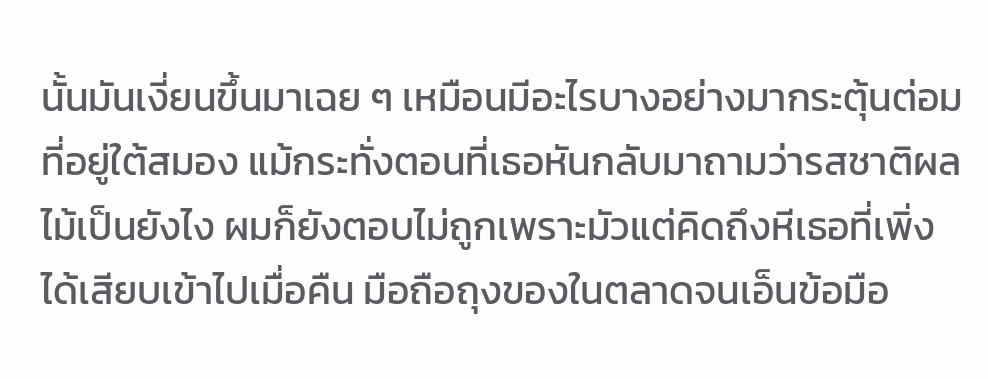นั้นมันเงี่ยนขึ้นมาเฉย ๆ เหมือนมีอะไรบางอย่างมากระตุ้นต่อมที่อยู่ใต้สมอง แม้กระทั่งตอนที่เธอหันกลับมาถามว่ารสชาติผลไม้เป็นยังไง ผมก็ยังตอบไม่ถูกเพราะมัวแต่คิดถึงหีเธอที่เพิ่งได้เสียบเข้าไปเมื่อคืน มือถือถุงของในตลาดจนเอ็นข้อมือ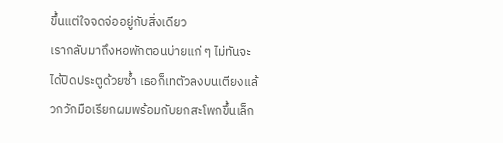ขึ้นแต่ใจจดจ่ออยู่กับสิ่งเดียว
เรากลับมาถึงหอพักตอนบ่ายแก่ ๆ ไม่ทันจะได้ปิดประตูด้วยซ้ำ เธอก็เทตัวลงบนเตียงแล้วกวักมือเรียกผมพร้อมกับยกสะโพกขึ้นเล็ก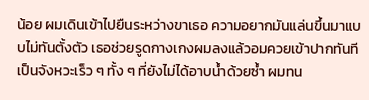น้อย ผมเดินเข้าไปยืนระหว่างขาเธอ ความอยากมันแล่นขึ้นมาแบบไม่ทันตั้งตัว เธอช่วยรูดกางเกงผมลงแล้วอมควยเข้าปากทันทีเป็นจังหวะเร็ว ๆ ทั้ง ๆ ที่ยังไม่ได้อาบน้ำด้วยซ้ำ ผมทน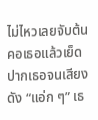ไม่ไหวเลยจับต้นคอเธอแล้วเย็ดปากเธอจนเสียงดัง “แอ่ก ๆ” เธ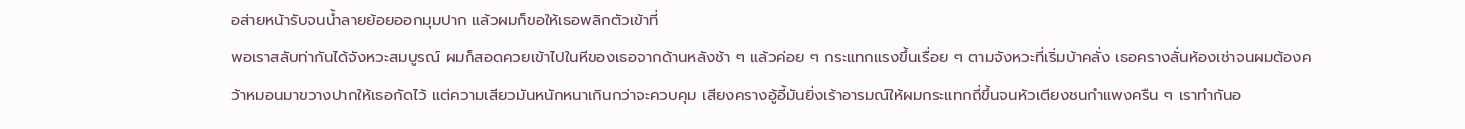อส่ายหน้ารับจนน้ำลายย้อยออกมุมปาก แล้วผมก็ขอให้เธอพลิกตัวเข้าที่
พอเราสลับท่ากันได้จังหวะสมบูรณ์ ผมก็สอดควยเข้าไปในหีของเธอจากด้านหลังช้า ๆ แล้วค่อย ๆ กระแทกแรงขึ้นเรื่อย ๆ ตามจังหวะที่เริ่มบ้าคลั่ง เธอครางลั่นห้องเช่าจนผมต้องคว้าหมอนมาขวางปากให้เธอกัดไว้ แต่ความเสียวมันหนักหนาเกินกว่าจะควบคุม เสียงครางอู้อี้มันยิ่งเร้าอารมณ์ให้ผมกระแทกถี่ขึ้นจนหัวเตียงชนกำแพงครืน ๆ เราทำกันอ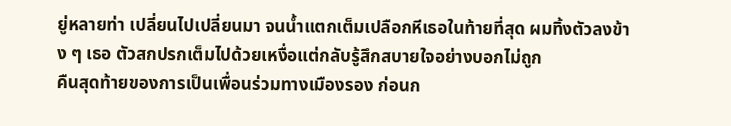ยู่หลายท่า เปลี่ยนไปเปลี่ยนมา จนน้ำแตกเต็มเปลือกหีเธอในท้ายที่สุด ผมทิ้งตัวลงข้าง ๆ เธอ ตัวสกปรกเต็มไปด้วยเหงื่อแต่กลับรู้สึกสบายใจอย่างบอกไม่ถูก
คืนสุดท้ายของการเป็นเพื่อนร่วมทางเมืองรอง ก่อนก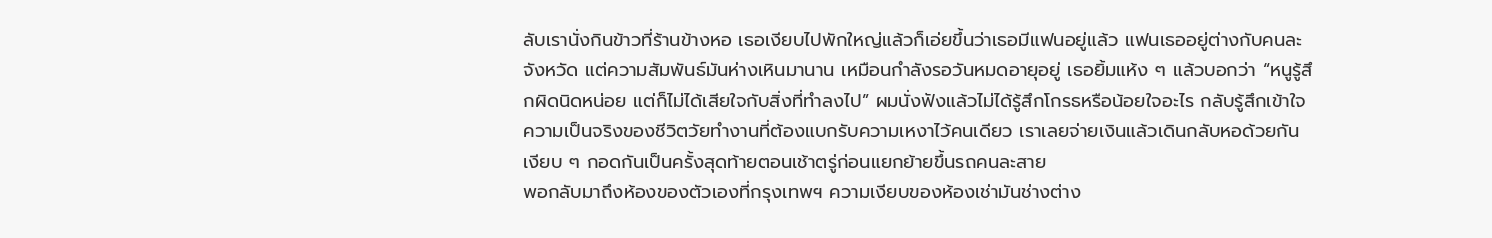ลับเรานั่งกินข้าวที่ร้านข้างหอ เธอเงียบไปพักใหญ่แล้วก็เอ่ยขึ้นว่าเธอมีแฟนอยู่แล้ว แฟนเธออยู่ต่างกับคนละจังหวัด แต่ความสัมพันธ์มันห่างเหินมานาน เหมือนกำลังรอวันหมดอายุอยู่ เธอยิ้มแห้ง ๆ แล้วบอกว่า “หนูรู้สึกผิดนิดหน่อย แต่ก็ไม่ได้เสียใจกับสิ่งที่ทำลงไป” ผมนั่งฟังแล้วไม่ได้รู้สึกโกรธหรือน้อยใจอะไร กลับรู้สึกเข้าใจความเป็นจริงของชีวิตวัยทำงานที่ต้องแบกรับความเหงาไว้คนเดียว เราเลยจ่ายเงินแล้วเดินกลับหอด้วยกันเงียบ ๆ กอดกันเป็นครั้งสุดท้ายตอนเช้าตรู่ก่อนแยกย้ายขึ้นรถคนละสาย
พอกลับมาถึงห้องของตัวเองที่กรุงเทพฯ ความเงียบของห้องเช่ามันช่างต่าง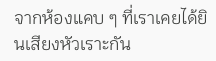จากห้องแคบ ๆ ที่เราเคยได้ยินเสียงหัวเราะกัน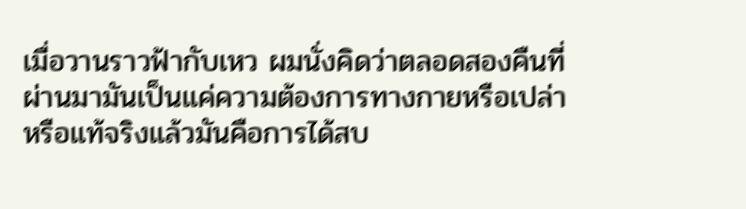เมื่อวานราวฟ้ากับเหว ผมนั่งคิดว่าตลอดสองคืนที่ผ่านมามันเป็นแค่ความต้องการทางกายหรือเปล่า หรือแท้จริงแล้วมันคือการได้สบ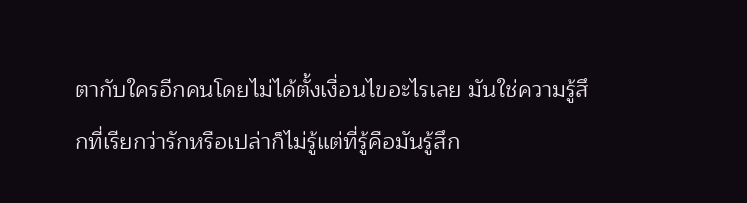ตากับใครอีกคนโดยไม่ได้ตั้งเงื่อนไขอะไรเลย มันใช่ความรู้สึกที่เรียกว่ารักหรือเปล่าก็ไม่รู้แต่ที่รู้คือมันรู้สึก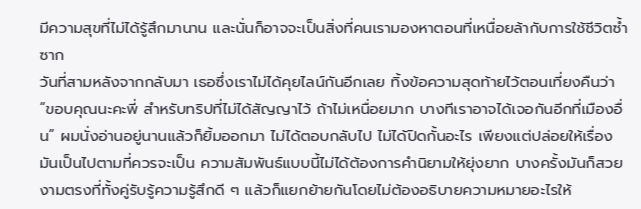มีความสุขที่ไม่ได้รู้สึกมานาน และนั่นก็อาจจะเป็นสิ่งที่คนเรามองหาตอนที่เหนื่อยล้ากับการใช้ชีวิตซ้ำซาก
วันที่สามหลังจากกลับมา เธอซึ่งเราไม่ได้คุยไลน์กันอีกเลย ทิ้งข้อความสุดท้ายไว้ตอนเที่ยงคืนว่า “ขอบคุณนะคะพี่ สำหรับทริปที่ไม่ได้สัญญาไว้ ถ้าไม่เหนื่อยมาก บางทีเราอาจได้เจอกันอีกที่เมืองอื่น” ผมนั่งอ่านอยู่นานแล้วก็ยิ้มออกมา ไม่ได้ตอบกลับไป ไม่ได้ปิดกั้นอะไร เพียงแต่ปล่อยให้เรื่องมันเป็นไปตามที่ควรจะเป็น ความสัมพันธ์แบบนี้ไม่ได้ต้องการคำนิยามให้ยุ่งยาก บางครั้งมันก็สวยงามตรงที่ทั้งคู่รับรู้ความรู้สึกดี ๆ แล้วก็แยกย้ายกันโดยไม่ต้องอธิบายความหมายอะไรให้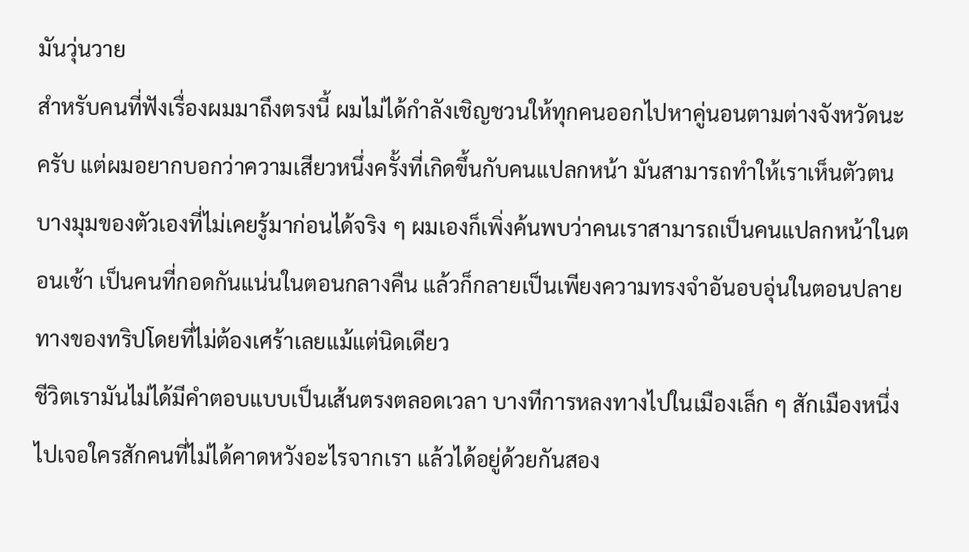มันวุ่นวาย
สำหรับคนที่ฟังเรื่องผมมาถึงตรงนี้ ผมไม่ได้กำลังเชิญชวนให้ทุกคนออกไปหาคู่นอนตามต่างจังหวัดนะครับ แต่ผมอยากบอกว่าความเสียวหนึ่งครั้งที่เกิดขึ้นกับคนแปลกหน้า มันสามารถทำให้เราเห็นตัวตนบางมุมของตัวเองที่ไม่เคยรู้มาก่อนได้จริง ๆ ผมเองก็เพิ่งค้นพบว่าคนเราสามารถเป็นคนแปลกหน้าในตอนเช้า เป็นคนที่กอดกันแน่นในตอนกลางคืน แล้วก็กลายเป็นเพียงความทรงจำอันอบอุ่นในตอนปลายทางของทริปโดยที่ไม่ต้องเศร้าเลยแม้แต่นิดเดียว
ชีวิตเรามันไม่ได้มีคำตอบแบบเป็นเส้นตรงตลอดเวลา บางทีการหลงทางไปในเมืองเล็ก ๆ สักเมืองหนึ่ง ไปเจอใครสักคนที่ไม่ได้คาดหวังอะไรจากเรา แล้วได้อยู่ด้วยกันสอง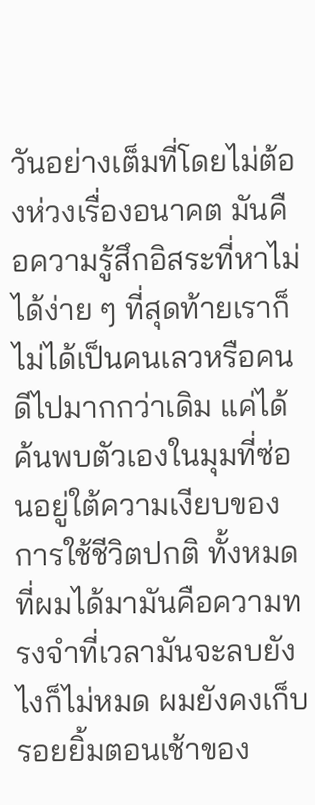วันอย่างเต็มที่โดยไม่ต้องห่วงเรื่องอนาคต มันคือความรู้สึกอิสระที่หาไม่ได้ง่าย ๆ ที่สุดท้ายเราก็ไม่ได้เป็นคนเลวหรือคนดีไปมากกว่าเดิม แค่ได้ค้นพบตัวเองในมุมที่ซ่อนอยู่ใต้ความเงียบของการใช้ชีวิตปกติ ทั้งหมดที่ผมได้มามันคือความทรงจำที่เวลามันจะลบยังไงก็ไม่หมด ผมยังคงเก็บรอยยิ้มตอนเช้าของ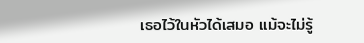เธอไว้ในหัวได้เสมอ แม้จะไม่รู้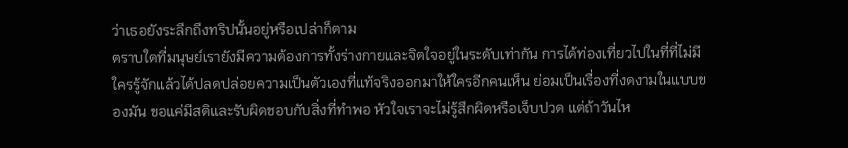ว่าเธอยังระลึกถึงทริปนั้นอยู่หรือเปล่าก็ตาม
ตราบใดที่มนุษย์เรายังมีความต้องการทั้งร่างกายและจิตใจอยู่ในระดับเท่ากัน การได้ท่องเที่ยวไปในที่ที่ไม่มีใครรู้จักแล้วได้ปลดปล่อยความเป็นตัวเองที่แท้จริงออกมาให้ใครอีกคนเห็น ย่อมเป็นเรื่องที่งดงามในแบบของมัน ขอแค่มีสติและรับผิดชอบกับสิ่งที่ทำพอ หัวใจเราจะไม่รู้สึกผิดหรือเจ็บปวด แต่ถ้าวันไห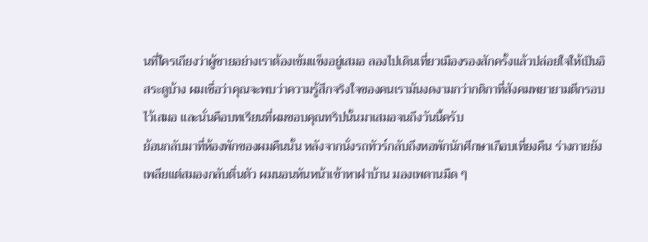นที่ใครเถียงว่าผู้ชายอย่างเราต้องเข้มแข็งอยู่เสมอ ลองไปเดินเที่ยวเมืองรองสักครั้งแล้วปล่อยใจให้เป็นอิสระดูบ้าง ผมเชื่อว่าคุณจะพบว่าความรู้สึกจริงใจของคนเรามันงดงามกว่ากติกาที่สังคมพยายามตีกรอบไว้เสมอ และนั่นคือบทเรียนที่ผมขอบคุณทริปนั้นมาเสมอจนถึงวันนี้ครับ
ย้อนกลับมาที่ห้องพักของผมคืนนั้น หลังจากนั่งรถทัวร์กลับถึงหอพักนักศึกษาเกือบเที่ยงคืน ร่างกายยังเพลียแต่สมองกลับตื่นตัว ผมนอนหันหน้าเข้าหาฝาบ้าน มองเพดานมืด ๆ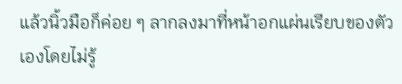แล้วนิ้วมือก็ค่อย ๆ ลากลงมาที่หน้าอกแผ่นเรียบของตัวเองโดยไม่รู้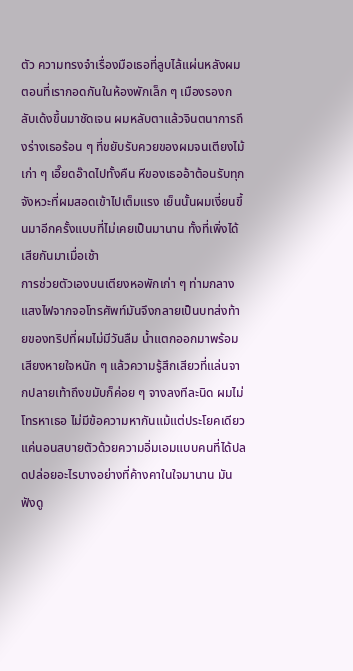ตัว ความทรงจำเรื่องมือเธอที่ลูบไล้แผ่นหลังผมตอนที่เรากอดกันในห้องพักเล็ก ๆ เมืองรองกลับเด้งขึ้นมาชัดเจน ผมหลับตาแล้วจินตนาการถึงร่างเธอร้อน ๆ ที่ขยับรับควยของผมจนเตียงไม้เก่า ๆ เอี๊ยดอ๊าดไปทั้งคืน หีของเธออ้าต้อนรับทุกจังหวะที่ผมสอดเข้าไปเต็มแรง เย็นนั้นผมเงี่ยนขึ้นมาอีกครั้งแบบที่ไม่เคยเป็นมานาน ทั้งที่เพิ่งได้เสียกันมาเมื่อเช้า
การช่วยตัวเองบนเตียงหอพักเก่า ๆ ท่ามกลางแสงไฟจากจอโทรศัพท์มันจึงกลายเป็นบทส่งท้ายของทริปที่ผมไม่มีวันลืม น้ำแตกออกมาพร้อมเสียงหายใจหนัก ๆ แล้วความรู้สึกเสียวที่แล่นจากปลายเท้าถึงขมับก็ค่อย ๆ จางลงทีละนิด ผมไม่โทรหาเธอ ไม่มีข้อความหากันแม้แต่ประโยคเดียว แค่นอนสบายตัวด้วยความอิ่มเอมแบบคนที่ได้ปลดปล่อยอะไรบางอย่างที่ค้างคาในใจมานาน มันฟังดู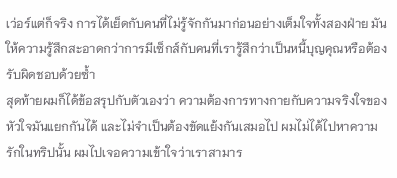เว่อร์แต่ก็จริง การได้เย็ดกับคนที่ไม่รู้จักกันมาก่อนอย่างเต็มใจทั้งสองฝ่าย มันให้ความรู้สึกสะอาดกว่าการมีเซ็กส์กับคนที่เรารู้สึกว่าเป็นหนี้บุญคุณหรือต้องรับผิดชอบด้วยซ้ำ
สุดท้ายผมก็ได้ข้อสรุปกับตัวเองว่า ความต้องการทางกายกับความจริงใจของหัวใจมันแยกกันได้ และไม่จำเป็นต้องขัดแย้งกันเสมอไป ผมไม่ได้ไปหาความรักในทริปนั้น ผมไปเจอความเข้าใจว่าเราสามาร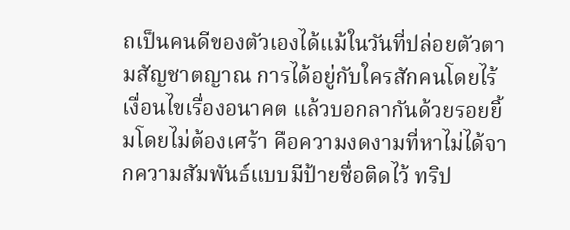ถเป็นคนดีของตัวเองได้แม้ในวันที่ปล่อยตัวตามสัญชาตญาณ การได้อยู่กับใครสักคนโดยไร้เงื่อนไขเรื่องอนาคต แล้วบอกลากันด้วยรอยยิ้มโดยไม่ต้องเศร้า คือความงดงามที่หาไม่ได้จากความสัมพันธ์แบบมีป้ายชื่อติดไว้ ทริป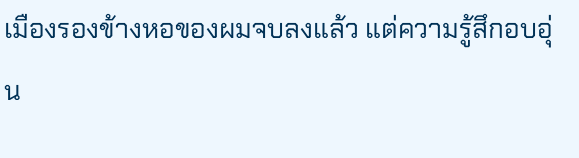เมืองรองข้างหอของผมจบลงแล้ว แต่ความรู้สึกอบอุ่น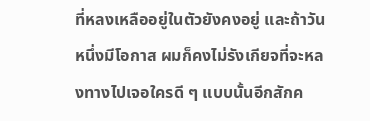ที่หลงเหลืออยู่ในตัวยังคงอยู่ และถ้าวันหนึ่งมีโอกาส ผมก็คงไม่รังเกียจที่จะหลงทางไปเจอใครดี ๆ แบบนั้นอีกสักค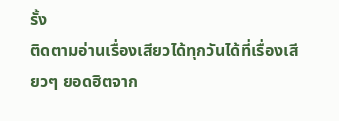รั้ง
ติดตามอ่านเรื่องเสียวได้ทุกวันได้ที่เรื่องเสียวๆ ยอดฮิตจาก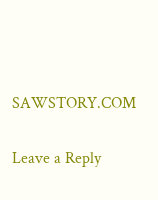SAWSTORY.COM

Leave a Reply